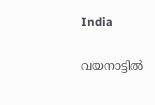India

വയനാട്ടില്‍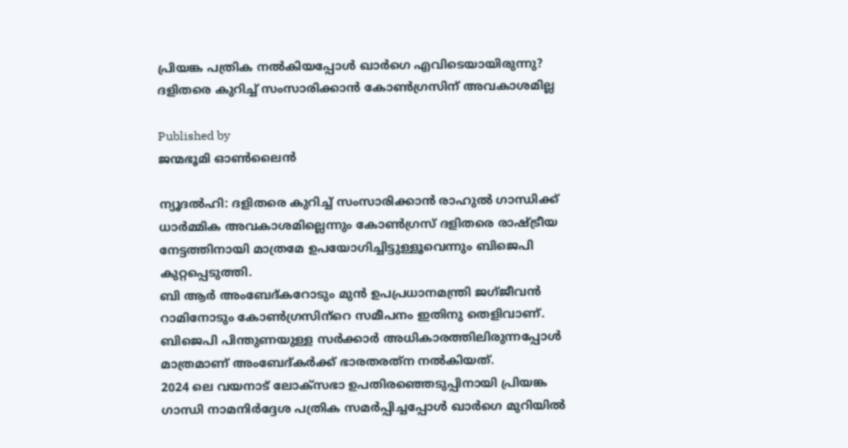പ്രിയങ്ക പത്രിക നല്‍കിയപ്പോള്‍ ഖാര്‍ഗെ എവിടെയായിരുന്നു? ദളിതരെ കുറിച്ച് സംസാരിക്കാന്‍ കോണ്‍ഗ്രസിന് അവകാശമില്ല

Published by
ജന്മഭൂമി ഓണ്‍ലൈന്‍

ന്യൂദല്‍ഹി: ദളിതരെ കുറിച്ച് സംസാരിക്കാന്‍ രാഹുല്‍ ഗാന്ധിക്ക് ധാര്‍മ്മിക അവകാശമില്ലെന്നും കോണ്‍ഗ്രസ് ദളിതരെ രാഷ്‌ട്രീയ നേട്ടത്തിനായി മാത്രമേ ഉപയോഗിച്ചിട്ടുള്ളൂവെന്നും ബിജെപി കുറ്റപ്പെടുത്തി.
ബി ആര്‍ അംബേദ്കറോടും മുന്‍ ഉപപ്രധാനമന്ത്രി ജഗ്ജീവന്‍ റാമിനോടും കോണ്‍ഗ്രസിന്‌റെ സമീപനം ഇതിനു തെളിവാണ്. ബിജെപി പിന്തുണയുള്ള സര്‍ക്കാര്‍ അധികാരത്തിലിരുന്നപ്പോള്‍ മാത്രമാണ് അംബേദ്കര്‍ക്ക് ഭാരതരത്‌ന നല്‍കിയത്.
2024 ലെ വയനാട് ലോക്സഭാ ഉപതിരഞ്ഞെടുപ്പിനായി പ്രിയങ്ക ഗാന്ധി നാമനിര്‍ദ്ദേശ പത്രിക സമര്‍പ്പിച്ചപ്പോള്‍ ഖാര്‍ഗെ മുറിയില്‍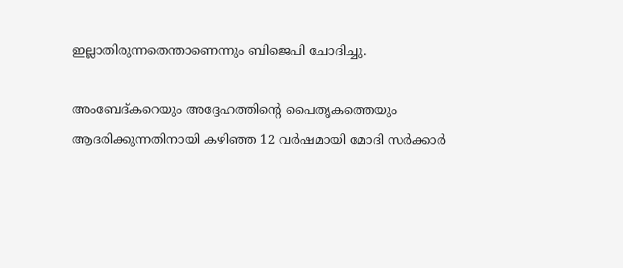ഇല്ലാതിരുന്നതെന്താണെന്നും ബിജെപി ചോദിച്ചു.

അംബേദ്കറെയും അദ്ദേഹത്തിന്റെ പൈതൃകത്തെയും ആദരിക്കുന്നതിനായി കഴിഞ്ഞ 12 വര്‍ഷമായി മോദി സര്‍ക്കാര്‍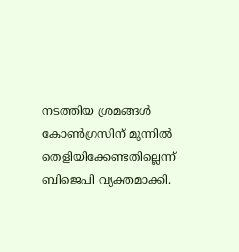നടത്തിയ ശ്രമങ്ങള്‍ കോണ്‍ഗ്രസിന് മുന്നില്‍ തെളിയിക്കേണ്ടതില്ലെന്ന് ബിജെപി വ്യക്തമാക്കി.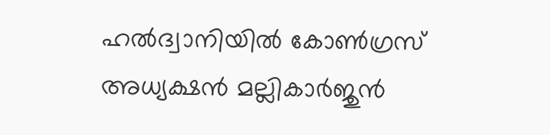ഹല്‍ദ്വാനിയില്‍ കോണ്‍ഗ്രസ് അധ്യക്ഷന്‍ മല്ലികാര്‍ജുന്‍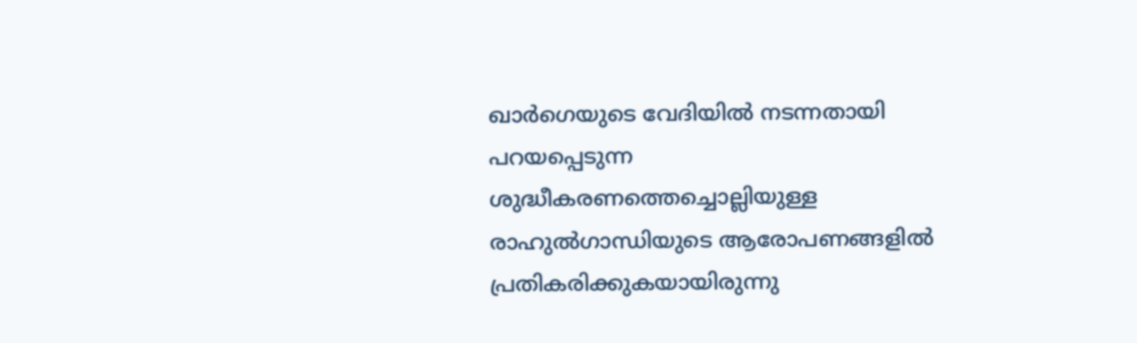ഖാര്‍ഗെയുടെ വേദിയില്‍ നടന്നതായി പറയപ്പെടുന്ന ശുദ്ധീകരണത്തെച്ചൊല്ലിയുള്ള രാഹുല്‍ഗാന്ധിയുടെ ആരോപണങ്ങളില്‍ പ്രതികരിക്കുകയായിരുന്നു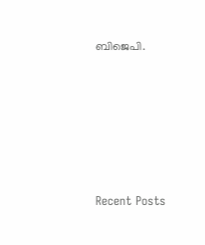ബിജെപി.









Recent Posts